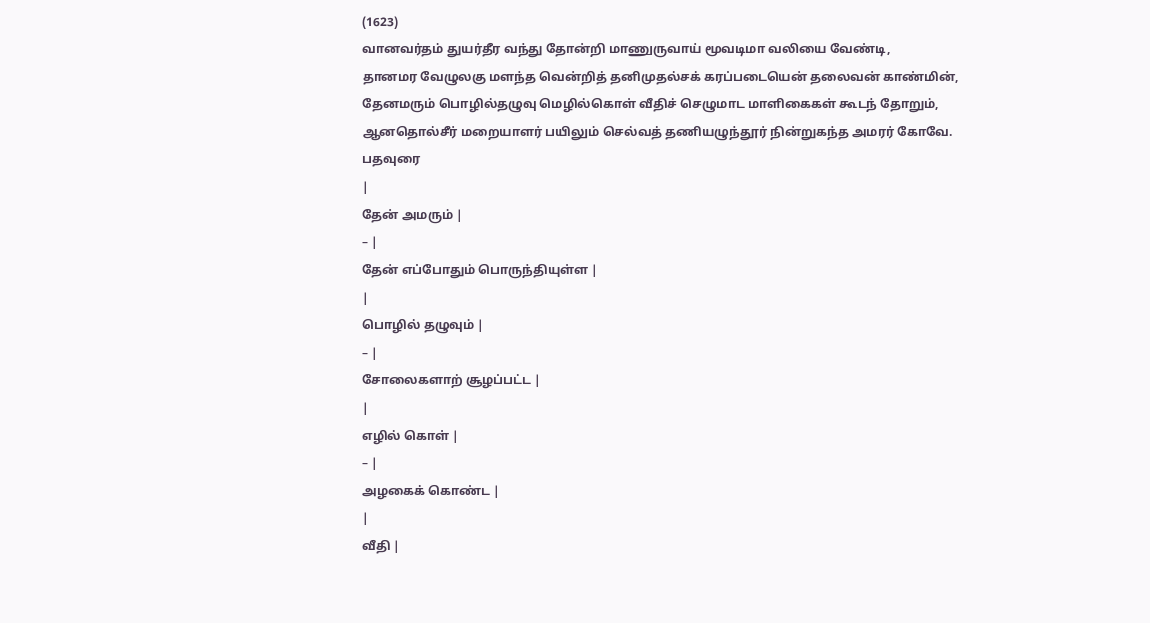(1623)
வானவர்தம் துயர்தீர வந்து தோன்றி மாணுருவாய் மூவடிமா வலியை வேண்டி,
தானமர வேழுலகு மளந்த வென்றித் தனிமுதல்சக் கரப்படையென் தலைவன் காண்மின்,
தேனமரும் பொழில்தழுவு மெழில்கொள் வீதிச் செழுமாட மாளிகைகள் கூடந் தோறும்,
ஆனதொல்சீர் மறையாளர் பயிலும் செல்வத் தணியழுந்தூர் நின்றுகந்த அமரர் கோவே.
பதவுரை
|
தேன் அமரும் |
– |
தேன் எப்போதும் பொருந்தியுள்ள |
|
பொழில் தழுவும் |
– |
சோலைகளாற் சூழப்பட்ட |
|
எழில் கொள் |
– |
அழகைக் கொண்ட |
|
வீதி |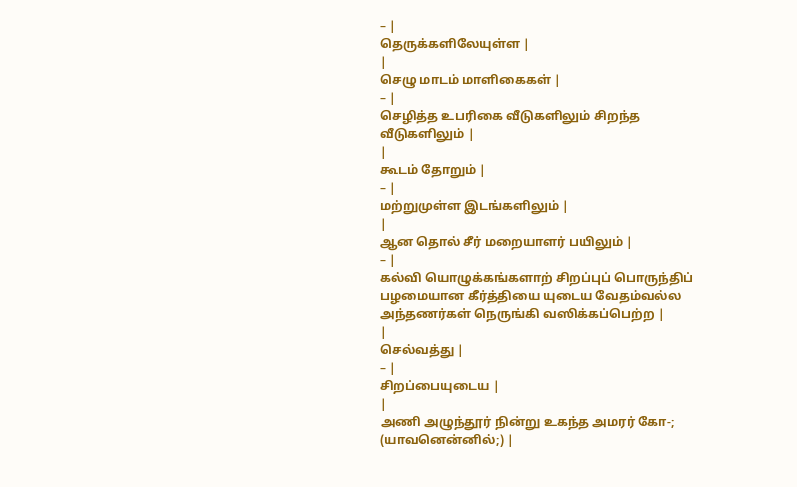– |
தெருக்களிலேயுள்ள |
|
செழு மாடம் மாளிகைகள் |
– |
செழித்த உபரிகை வீடுகளிலும் சிறந்த வீடுகளிலும் |
|
கூடம் தோறும் |
– |
மற்றுமுள்ள இடங்களிலும் |
|
ஆன தொல் சீர் மறையாளர் பயிலும் |
– |
கல்வி யொழுக்கங்களாற் சிறப்புப் பொருந்திப் பழமையான கீர்த்தியை யுடைய வேதம்வல்ல அந்தணர்கள் நெருங்கி வஸிக்கப்பெற்ற |
|
செல்வத்து |
– |
சிறப்பையுடைய |
|
அணி அழுந்தூர் நின்று உகந்த அமரர் கோ-; (யாவனென்னில்;) |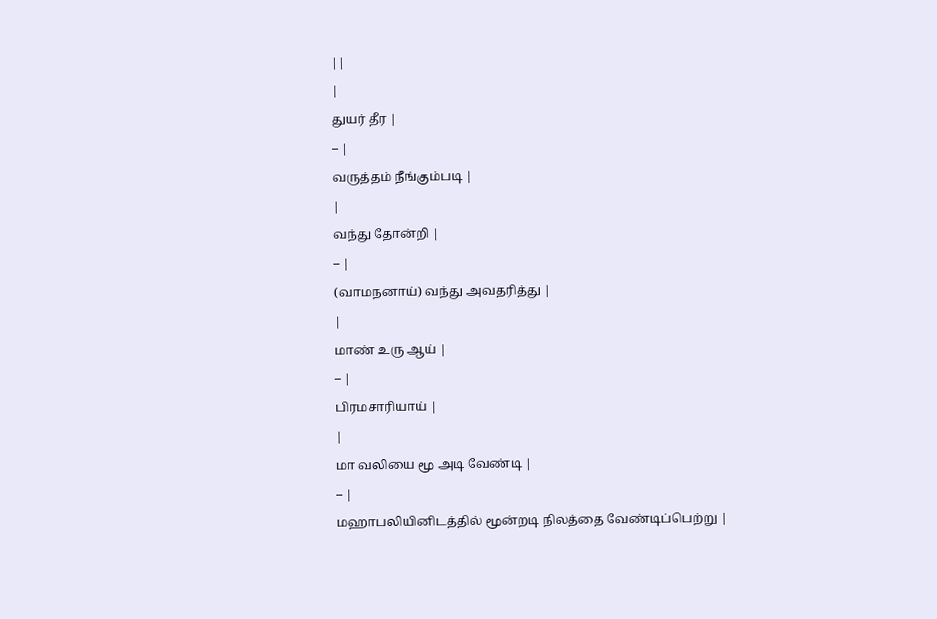||
|
துயர் தீர |
– |
வருத்தம் நீங்கும்படி |
|
வந்து தோன்றி |
– |
(வாமநனாய்) வந்து அவதரித்து |
|
மாண் உரு ஆய் |
– |
பிரமசாரியாய் |
|
மா வலியை மூ அடி வேண்டி |
– |
மஹாபலியினிடத்தில் மூன்றடி நிலத்தை வேண்டிப்பெற்று |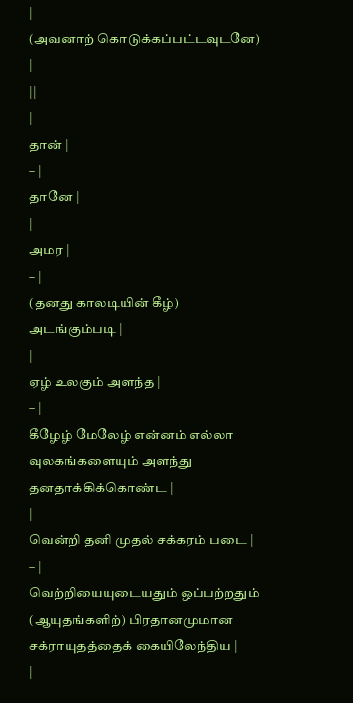|
(அவனாற் கொடுக்கப்பட்டவுடனே) |
||
|
தான் |
– |
தானே |
|
அமர |
– |
(தனது காலடியின் கீழ்) அடங்கும்படி |
|
ஏழ் உலகும் அளந்த |
– |
கீழேழ் மேலேழ் என்னம் எல்லா வுலகங்களையும் அளந்து தனதாக்கிக்கொண்ட |
|
வென்றி தனி முதல் சக்கரம் படை |
– |
வெற்றியையுடையதும் ஒப்பற்றதும் (ஆயுதங்களிற்) பிரதானமுமான சக்ராயுதத்தைக் கையிலேந்திய |
|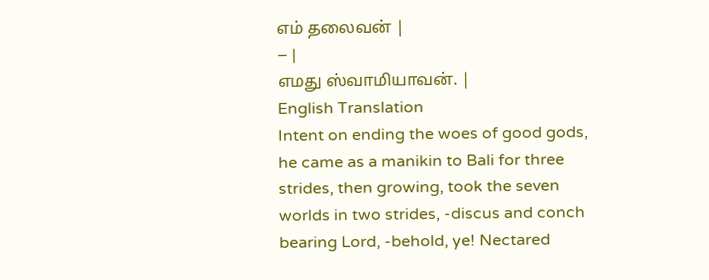எம் தலைவன் |
– |
எமது ஸ்வாமியாவன். |
English Translation
Intent on ending the woes of good gods, he came as a manikin to Bali for three strides, then growing, took the seven worlds in two strides, -discus and conch bearing Lord, -behold, ye! Nectared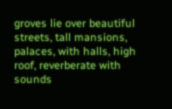groves lie over beautiful streets, tall mansions, palaces, with halls, high roof, reverberate with sounds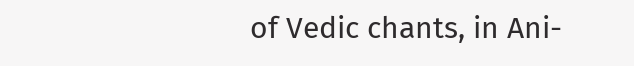of Vedic chants, in Ani-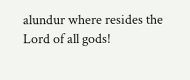alundur where resides the Lord of all gods!